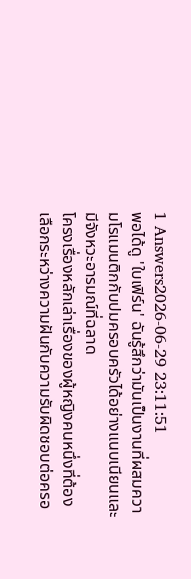1 Answers2026-06-29 23:11:51
พอได้ดู 'ใบเฟิร์น' ฉันรู้สึกว่ามันเป็นงานที่ผสมความโรแมนติกกับปมครอบครัวได้อย่างแนบเนียนและมีจังหวะอารมณ์ที่ฉลาด
โครงเรื่องหลักเล่าเรื่องของผู้หญิงคนหนึ่งที่ต้องเลือกระหว่างความฝันกับความรับผิดชอบต่อครอ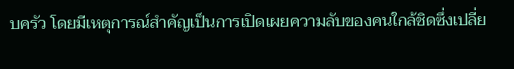บครัว โดยมีเหตุการณ์สำคัญเป็นการเปิดเผยความลับของคนใกล้ชิดซึ่งเปลี่ย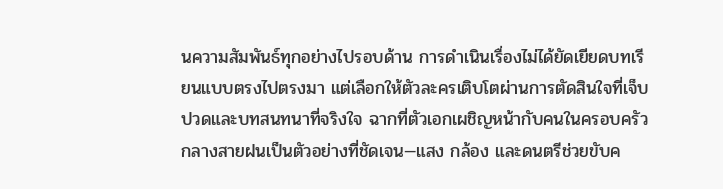นความสัมพันธ์ทุกอย่างไปรอบด้าน การดำเนินเรื่องไม่ได้ยัดเยียดบทเรียนแบบตรงไปตรงมา แต่เลือกให้ตัวละครเติบโตผ่านการตัดสินใจที่เจ็บปวดและบทสนทนาที่จริงใจ ฉากที่ตัวเอกเผชิญหน้ากับคนในครอบครัวกลางสายฝนเป็นตัวอย่างที่ชัดเจน—แสง กล้อง และดนตรีช่วยขับค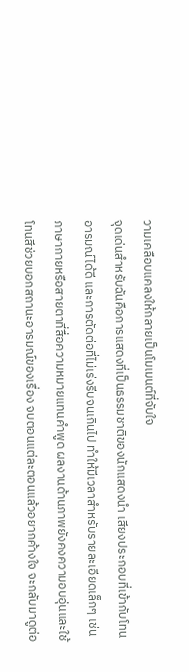วามเคลือบแคลงให้กลายเป็นโมเมนต์ที่จับใจ
จุดเด่นสำหรับฉันคือการแสดงที่เป็นธรรมชาติของนักแสดงนำ เสียงประกอบที่เข้ากับโทนอารมณ์ได้ดี และการตัดต่อที่ไม่เร่งรีบจนเกินไป ทำให้มีเวลาสำหรับรายละเอียดเล็กๆ เช่นภาษากายหรือสายตาที่สื่อความหมายแทนคำพูด ผลงานด้านภาพยังคงความอบอุ่นและใช้โทนสีช่วยบอกสถานะอารมณ์ของเรื่อง จบตอนแต่ละตอนแล้วอยากค้างใจ จะกลับมาดูต่อ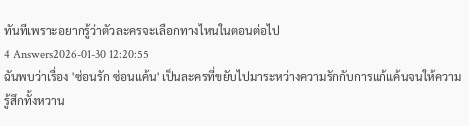ทันทีเพราะอยากรู้ว่าตัวละครจะเลือกทางไหนในตอนต่อไป
4 Answers2026-01-30 12:20:55
ฉันพบว่าเรื่อง 'ซ่อนรัก ซ่อนแค้น' เป็นละครที่ขยับไปมาระหว่างความรักกับการแก้แค้นจนให้ความรู้สึกทั้งหวาน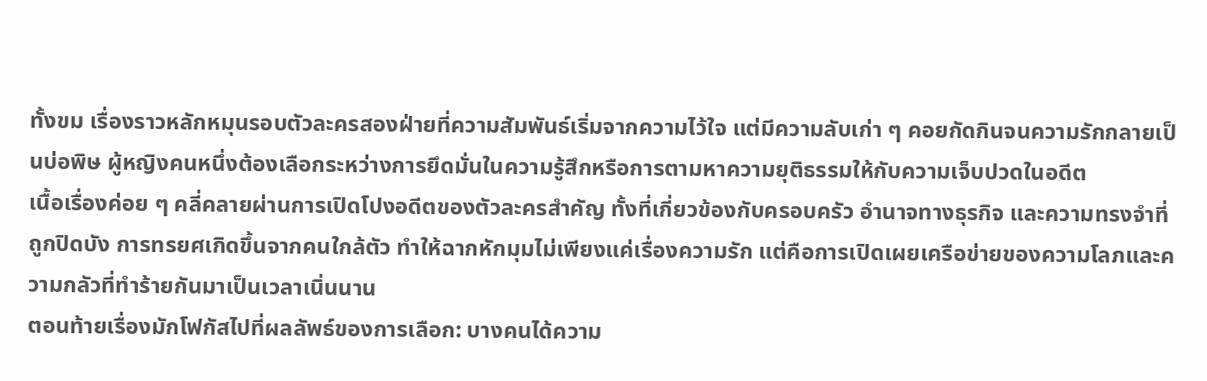ทั้งขม เรื่องราวหลักหมุนรอบตัวละครสองฝ่ายที่ความสัมพันธ์เริ่มจากความไว้ใจ แต่มีความลับเก่า ๆ คอยกัดกินจนความรักกลายเป็นบ่อพิษ ผู้หญิงคนหนึ่งต้องเลือกระหว่างการยึดมั่นในความรู้สึกหรือการตามหาความยุติธรรมให้กับความเจ็บปวดในอดีต
เนื้อเรื่องค่อย ๆ คลี่คลายผ่านการเปิดโปงอดีตของตัวละครสำคัญ ทั้งที่เกี่ยวข้องกับครอบครัว อำนาจทางธุรกิจ และความทรงจำที่ถูกปิดบัง การทรยศเกิดขึ้นจากคนใกล้ตัว ทำให้ฉากหักมุมไม่เพียงแค่เรื่องความรัก แต่คือการเปิดเผยเครือข่ายของความโลภและความกลัวที่ทำร้ายกันมาเป็นเวลาเนิ่นนาน
ตอนท้ายเรื่องมักโฟกัสไปที่ผลลัพธ์ของการเลือก: บางคนได้ความ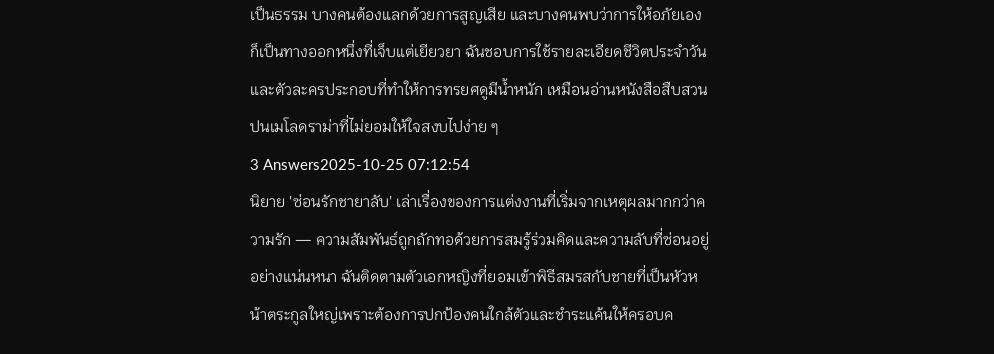เป็นธรรม บางคนต้องแลกด้วยการสูญเสีย และบางคนพบว่าการให้อภัยเองก็เป็นทางออกหนึ่งที่เจ็บแต่เยียวยา ฉันชอบการใช้รายละเอียดชีวิตประจำวันและตัวละครประกอบที่ทำให้การทรยศดูมีน้ำหนัก เหมือนอ่านหนังสือสืบสวนปนเมโลดราม่าที่ไม่ยอมให้ใจสงบไปง่าย ๆ
3 Answers2025-10-25 07:12:54
นิยาย 'ซ่อนรักชายาลับ' เล่าเรื่องของการแต่งงานที่เริ่มจากเหตุผลมากกว่าความรัก — ความสัมพันธ์ถูกถักทอด้วยการสมรู้ร่วมคิดและความลับที่ซ่อนอยู่อย่างแน่นหนา ฉันติดตามตัวเอกหญิงที่ยอมเข้าพิธีสมรสกับชายที่เป็นหัวหน้าตระกูลใหญ่เพราะต้องการปกป้องคนใกล้ตัวและชำระแค้นให้ครอบค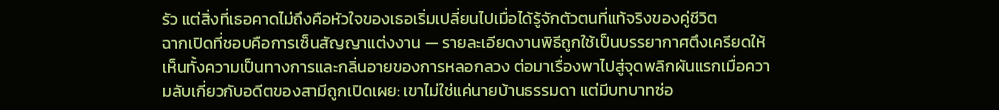รัว แต่สิ่งที่เธอคาดไม่ถึงคือหัวใจของเธอเริ่มเปลี่ยนไปเมื่อได้รู้จักตัวตนที่แท้จริงของคู่ชีวิต
ฉากเปิดที่ชอบคือการเซ็นสัญญาแต่งงาน — รายละเอียดงานพิธีถูกใช้เป็นบรรยากาศตึงเครียดให้เห็นทั้งความเป็นทางการและกลิ่นอายของการหลอกลวง ต่อมาเรื่องพาไปสู่จุดพลิกผันแรกเมื่อความลับเกี่ยวกับอดีตของสามีถูกเปิดเผย: เขาไม่ใช่แค่นายบ้านธรรมดา แต่มีบทบาทซ่อ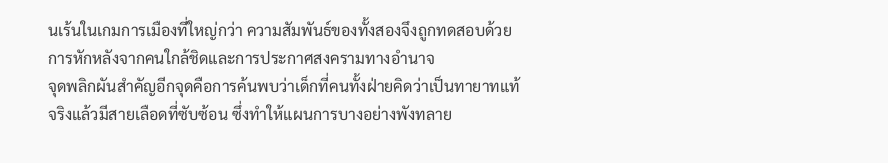นเร้นในเกมการเมืองที่ใหญ่กว่า ความสัมพันธ์ของทั้งสองจึงถูกทดสอบด้วยการหักหลังจากคนใกล้ชิดและการประกาศสงครามทางอำนาจ
จุดพลิกผันสำคัญอีกจุดคือการค้นพบว่าเด็กที่คนทั้งฝ่ายคิดว่าเป็นทายาทแท้จริงแล้วมีสายเลือดที่ซับซ้อน ซึ่งทำให้แผนการบางอย่างพังทลาย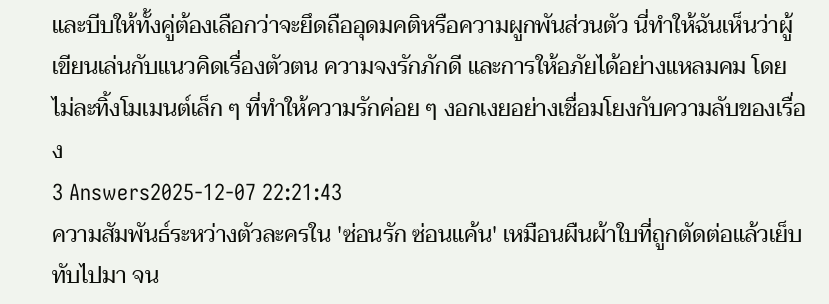และบีบให้ทั้งคู่ต้องเลือกว่าจะยึดถืออุดมคติหรือความผูกพันส่วนตัว นี่ทำให้ฉันเห็นว่าผู้เขียนเล่นกับแนวคิดเรื่องตัวตน ความจงรักภักดี และการให้อภัยได้อย่างแหลมคม โดยไม่ละทิ้งโมเมนต์เล็ก ๆ ที่ทำให้ความรักค่อย ๆ งอกเงยอย่างเชื่อมโยงกับความลับของเรื่อง
3 Answers2025-12-07 22:21:43
ความสัมพันธ์ระหว่างตัวละครใน 'ซ่อนรัก ซ่อนแค้น' เหมือนผืนผ้าใบที่ถูกตัดต่อแล้วเย็บทับไปมา จน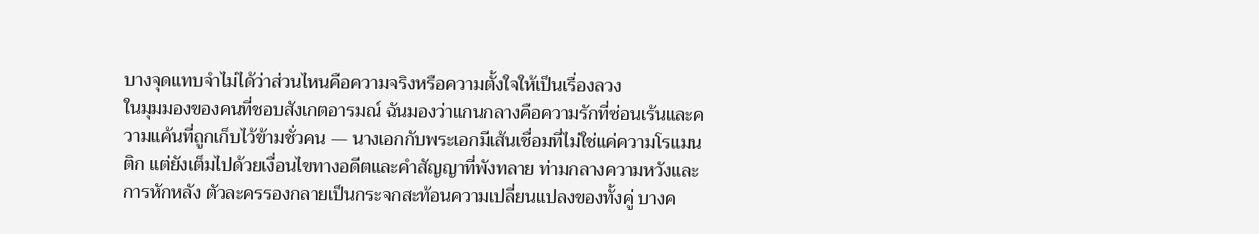บางจุดแทบจำไม่ได้ว่าส่วนไหนคือความจริงหรือความตั้งใจให้เป็นเรื่องลวง
ในมุมมองของคนที่ชอบสังเกตอารมณ์ ฉันมองว่าแกนกลางคือความรักที่ซ่อนเร้นและความแค้นที่ถูกเก็บไว้ข้ามชั่วคน — นางเอกกับพระเอกมีเส้นเชื่อมที่ไม่ใช่แค่ความโรแมนติก แต่ยังเต็มไปด้วยเงื่อนไขทางอดีตและคำสัญญาที่พังทลาย ท่ามกลางความหวังและการหักหลัง ตัวละครรองกลายเป็นกระจกสะท้อนความเปลี่ยนแปลงของทั้งคู่ บางค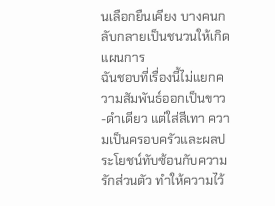นเลือกยืนเคียง บางคนกลับกลายเป็นชนวนให้เกิดแผนการ
ฉันชอบที่เรื่องนี้ไม่แยกความสัมพันธ์ออกเป็นขาว-ดำเดียว แต่ใส่สีเทา ความเป็นครอบครัวและผลประโยชน์ทับซ้อนกับความรักส่วนตัว ทำให้ความไว้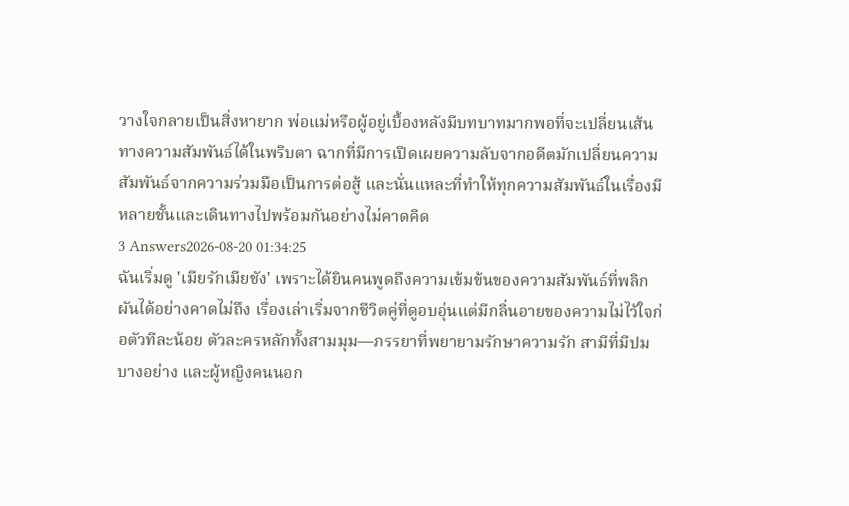วางใจกลายเป็นสิ่งหายาก พ่อแม่หรือผู้อยู่เบื้องหลังมีบทบาทมากพอที่จะเปลี่ยนเส้นทางความสัมพันธ์ได้ในพริบตา ฉากที่มีการเปิดเผยความลับจากอดีตมักเปลี่ยนความสัมพันธ์จากความร่วมมือเป็นการต่อสู้ และนั่นแหละที่ทำให้ทุกความสัมพันธ์ในเรื่องมีหลายชั้นและเดินทางไปพร้อมกันอย่างไม่คาดคิด
3 Answers2026-08-20 01:34:25
ฉันเริ่มดู 'เมียรักเมียชัง' เพราะได้ยินคนพูดถึงความเข้มข้นของความสัมพันธ์ที่พลิกผันได้อย่างคาดไม่ถึง เรื่องเล่าเริ่มจากชีวิตคู่ที่ดูอบอุ่นแต่มีกลิ่นอายของความไม่ไว้ใจก่อตัวทีละน้อย ตัวละครหลักทั้งสามมุม—ภรรยาที่พยายามรักษาความรัก สามีที่มีปมบางอย่าง และผู้หญิงคนนอก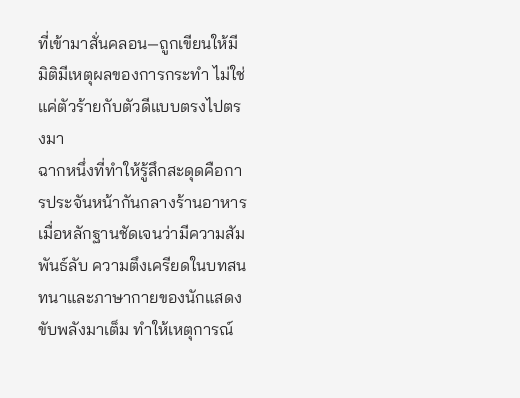ที่เข้ามาสั่นคลอน—ถูกเขียนให้มีมิติมีเหตุผลของการกระทำ ไม่ใช่แค่ตัวร้ายกับตัวดีแบบตรงไปตรงมา
ฉากหนึ่งที่ทำให้รู้สึกสะดุดคือการประจันหน้ากันกลางร้านอาหาร เมื่อหลักฐานชัดเจนว่ามีความสัมพันธ์ลับ ความตึงเครียดในบทสนทนาและภาษากายของนักแสดงขับพลังมาเต็ม ทำให้เหตุการณ์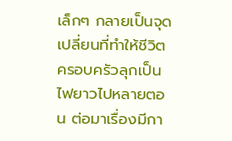เล็กๆ กลายเป็นจุดเปลี่ยนที่ทำให้ชีวิตครอบครัวลุกเป็นไฟยาวไปหลายตอน ต่อมาเรื่องมีกา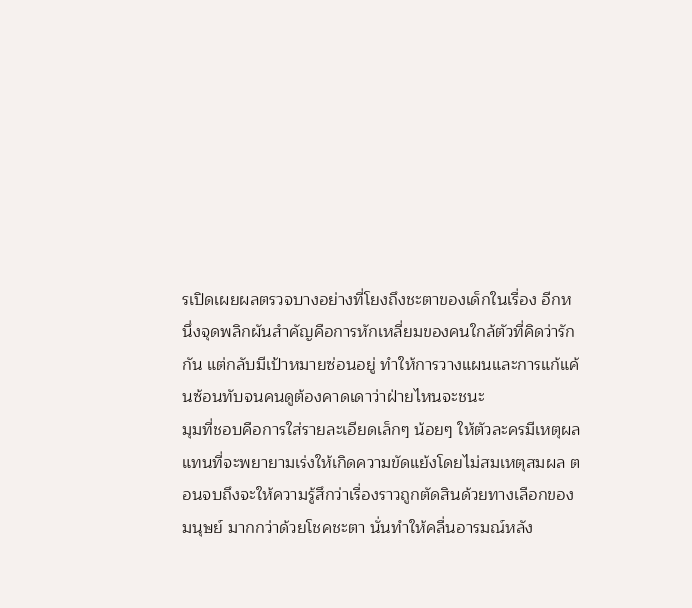รเปิดเผยผลตรวจบางอย่างที่โยงถึงชะตาของเด็กในเรื่อง อีกหนึ่งจุดพลิกผันสำคัญคือการหักเหลี่ยมของคนใกล้ตัวที่คิดว่ารักกัน แต่กลับมีเป้าหมายซ่อนอยู่ ทำให้การวางแผนและการแก้แค้นซ้อนทับจนคนดูต้องคาดเดาว่าฝ่ายไหนจะชนะ
มุมที่ชอบคือการใส่รายละเอียดเล็กๆ น้อยๆ ให้ตัวละครมีเหตุผล แทนที่จะพยายามเร่งให้เกิดความขัดแย้งโดยไม่สมเหตุสมผล ตอนจบถึงจะให้ความรู้สึกว่าเรื่องราวถูกตัดสินด้วยทางเลือกของมนุษย์ มากกว่าด้วยโชคชะตา นั่นทำให้คลื่นอารมณ์หลัง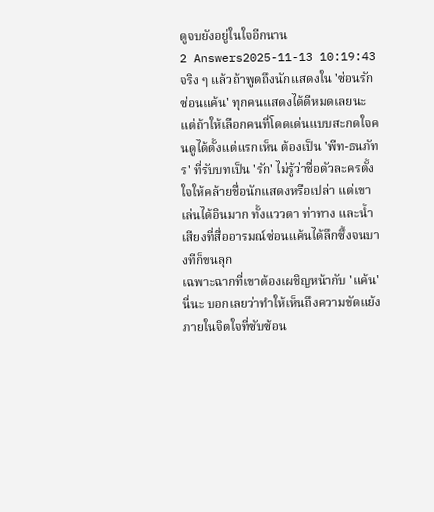ดูจบยังอยู่ในใจอีกนาน
2 Answers2025-11-13 10:19:43
จริง ๆ แล้วถ้าพูดถึงนักแสดงใน 'ซ่อนรักซ่อนแค้น' ทุกคนแสดงได้ดีหมดเลยนะ แต่ถ้าให้เลือกคนที่โดดเด่นแบบสะกดใจคนดูได้ตั้งแต่แรกเห็น ต้องเป็น 'พีท-ธนภัทร' ที่รับบทเป็น 'รัก' ไม่รู้ว่าชื่อตัวละครตั้งใจให้คล้ายชื่อนักแสดงหรือเปล่า แต่เขาเล่นได้อินมาก ทั้งแววตา ท่าทาง และน้ำเสียงที่สื่ออารมณ์ซ่อนแค้นได้ลึกซึ้งจนบางทีก็ขนลุก
เฉพาะฉากที่เขาต้องเผชิญหน้ากับ 'แค้น' นี่นะ บอกเลยว่าทำให้เห็นถึงความขัดแย้งภายในจิตใจที่ซับซ้อน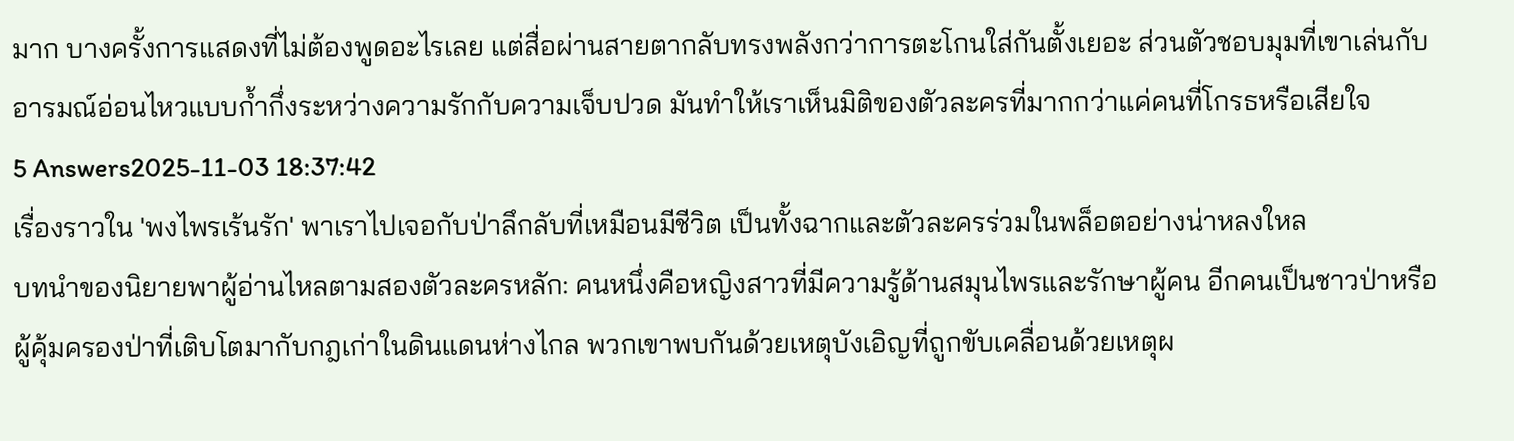มาก บางครั้งการแสดงที่ไม่ต้องพูดอะไรเลย แต่สื่อผ่านสายตากลับทรงพลังกว่าการตะโกนใส่กันตั้งเยอะ ส่วนตัวชอบมุมที่เขาเล่นกับอารมณ์อ่อนไหวแบบก้ำกึ่งระหว่างความรักกับความเจ็บปวด มันทำให้เราเห็นมิติของตัวละครที่มากกว่าแค่คนที่โกรธหรือเสียใจ
5 Answers2025-11-03 18:37:42
เรื่องราวใน 'พงไพรเร้นรัก' พาเราไปเจอกับป่าลึกลับที่เหมือนมีชีวิต เป็นทั้งฉากและตัวละครร่วมในพล็อตอย่างน่าหลงใหล
บทนำของนิยายพาผู้อ่านไหลตามสองตัวละครหลัก: คนหนึ่งคือหญิงสาวที่มีความรู้ด้านสมุนไพรและรักษาผู้คน อีกคนเป็นชาวป่าหรือผู้คุ้มครองป่าที่เติบโตมากับกฎเก่าในดินแดนห่างไกล พวกเขาพบกันด้วยเหตุบังเอิญที่ถูกขับเคลื่อนด้วยเหตุผ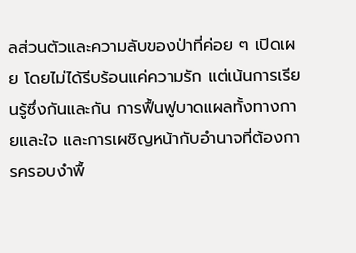ลส่วนตัวและความลับของป่าที่ค่อย ๆ เปิดเผย โดยไม่ได้รีบร้อนแค่ความรัก แต่เน้นการเรียนรู้ซึ่งกันและกัน การฟื้นฟูบาดแผลทั้งทางกายและใจ และการเผชิญหน้ากับอำนาจที่ต้องการครอบงำพื้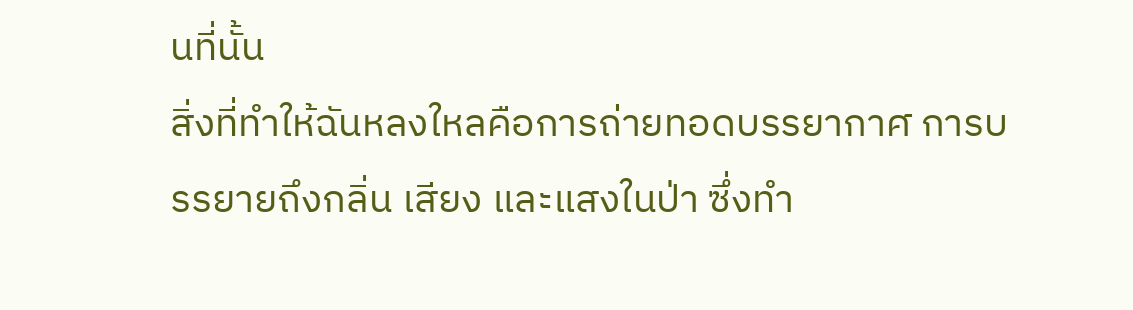นที่นั้น
สิ่งที่ทำให้ฉันหลงใหลคือการถ่ายทอดบรรยากาศ การบรรยายถึงกลิ่น เสียง และแสงในป่า ซึ่งทำ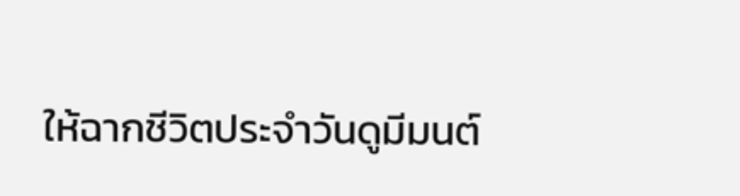ให้ฉากชีวิตประจำวันดูมีมนต์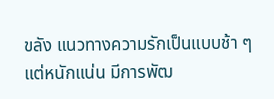ขลัง แนวทางความรักเป็นแบบช้า ๆ แต่หนักแน่น มีการพัฒ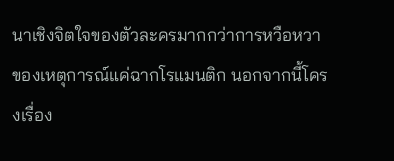นาเชิงจิตใจของตัวละครมากกว่าการหวือหวาของเหตุการณ์แค่ฉากโรแมนติก นอกจากนี้โครงเรื่อง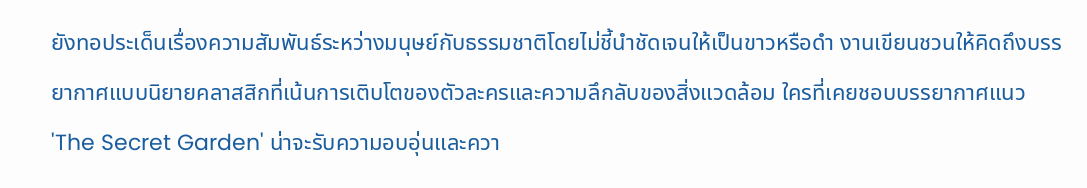ยังทอประเด็นเรื่องความสัมพันธ์ระหว่างมนุษย์กับธรรมชาติโดยไม่ชี้นำชัดเจนให้เป็นขาวหรือดำ งานเขียนชวนให้คิดถึงบรรยากาศแบบนิยายคลาสสิกที่เน้นการเติบโตของตัวละครและความลึกลับของสิ่งแวดล้อม ใครที่เคยชอบบรรยากาศแนว 'The Secret Garden' น่าจะรับความอบอุ่นและควา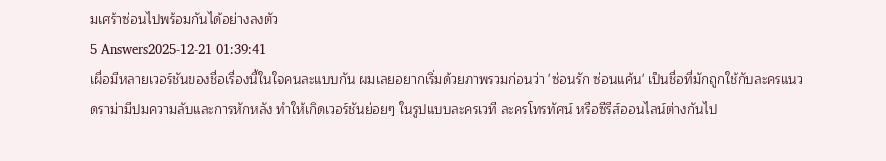มเศร้าซ่อนไปพร้อมกันได้อย่างลงตัว
5 Answers2025-12-21 01:39:41
เผื่อมีหลายเวอร์ชันของชื่อเรื่องนี้ในใจคนละแบบกัน ผมเลยอยากเริ่มด้วยภาพรวมก่อนว่า 'ซ่อนรัก ซ่อนแค้น' เป็นชื่อที่มักถูกใช้กับละครแนวดราม่ามีปมความลับและการหักหลัง ทำให้เกิดเวอร์ชันย่อยๆ ในรูปแบบละครเวที ละครโทรทัศน์ หรือซีรีส์ออนไลน์ต่างกันไป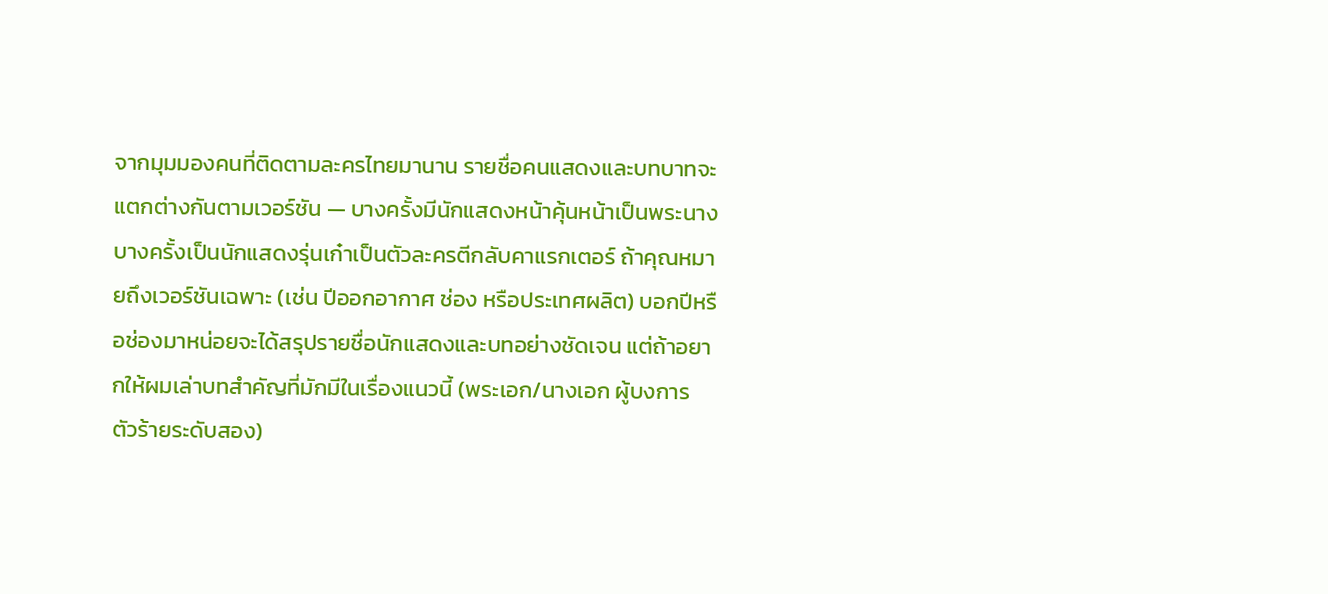จากมุมมองคนที่ติดตามละครไทยมานาน รายชื่อคนแสดงและบทบาทจะแตกต่างกันตามเวอร์ชัน — บางครั้งมีนักแสดงหน้าคุ้นหน้าเป็นพระนาง บางครั้งเป็นนักแสดงรุ่นเก๋าเป็นตัวละครตีกลับคาแรกเตอร์ ถ้าคุณหมายถึงเวอร์ชันเฉพาะ (เช่น ปีออกอากาศ ช่อง หรือประเทศผลิต) บอกปีหรือช่องมาหน่อยจะได้สรุปรายชื่อนักแสดงและบทอย่างชัดเจน แต่ถ้าอยากให้ผมเล่าบทสำคัญที่มักมีในเรื่องแนวนี้ (พระเอก/นางเอก ผู้บงการ ตัวร้ายระดับสอง)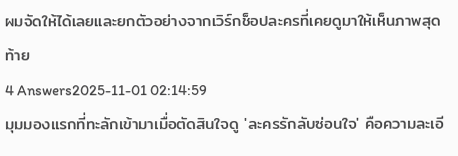ผมจัดให้ได้เลยและยกตัวอย่างจากเวิร์กช็อปละครที่เคยดูมาให้เห็นภาพสุดท้าย
4 Answers2025-11-01 02:14:59
มุมมองแรกที่ทะลักเข้ามาเมื่อตัดสินใจดู 'ละครรักลับซ่อนใจ' คือความละเอี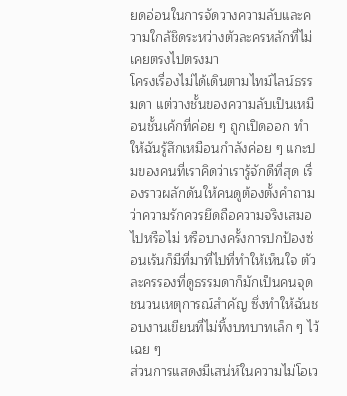ยดอ่อนในการจัดวางความลับและความใกล้ชิดระหว่างตัวละครหลักที่ไม่เคยตรงไปตรงมา
โครงเรื่องไม่ได้เดินตามไทม์ไลน์ธรรมดา แต่วางชั้นของความลับเป็นเหมือนชั้นเค้กที่ค่อย ๆ ถูกเปิดออก ทำให้ฉันรู้สึกเหมือนกำลังค่อย ๆ แกะปมของคนที่เราคิดว่าเรารู้จักดีที่สุด เรื่องราวผลักดันให้คนดูต้องตั้งคำถามว่าความรักควรยึดถือความจริงเสมอไปหรือไม่ หรือบางครั้งการปกป้องซ่อนเร้นก็มีที่มาที่ไปที่ทำให้เห็นใจ ตัวละครรองที่ดูธรรมดาก็มักเป็นคนจุดชนวนเหตุการณ์สำคัญ ซึ่งทำให้ฉันชอบงานเขียนที่ไม่ทิ้งบทบาทเล็ก ๆ ไว้เฉย ๆ
ส่วนการแสดงมีเสน่ห์ในความไม่โอเว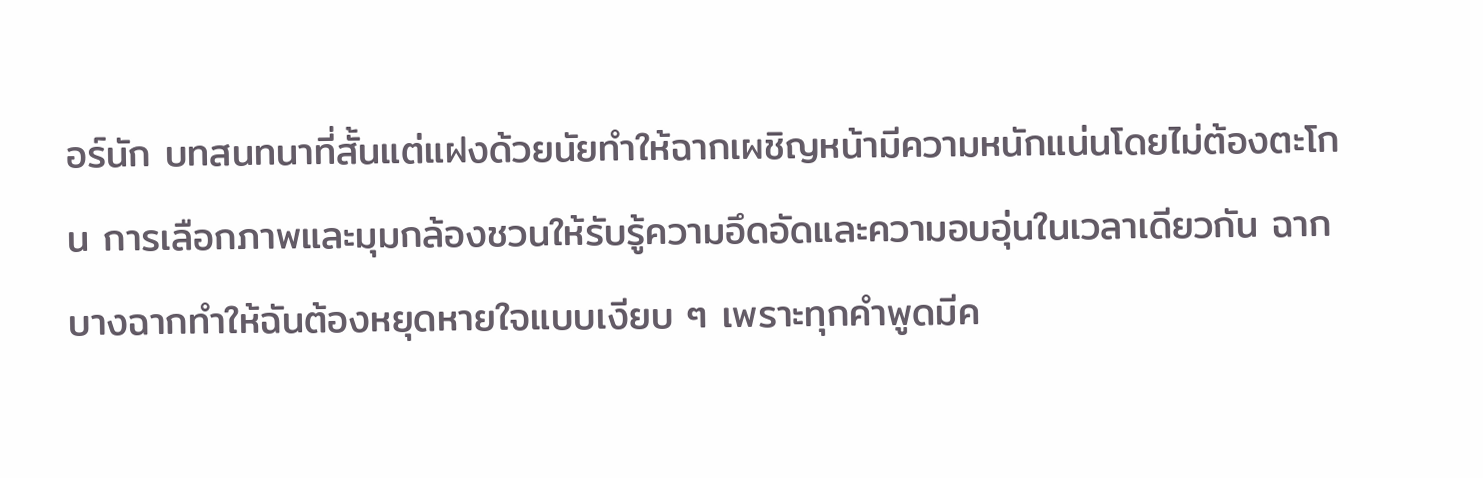อร์นัก บทสนทนาที่สั้นแต่แฝงด้วยนัยทำให้ฉากเผชิญหน้ามีความหนักแน่นโดยไม่ต้องตะโกน การเลือกภาพและมุมกล้องชวนให้รับรู้ความอึดอัดและความอบอุ่นในเวลาเดียวกัน ฉากบางฉากทำให้ฉันต้องหยุดหายใจแบบเงียบ ๆ เพราะทุกคำพูดมีค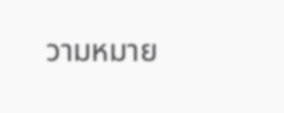วามหมาย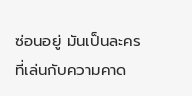ซ่อนอยู่ มันเป็นละครที่เล่นกับความคาด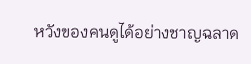หวังของคนดูได้อย่างชาญฉลาด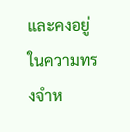และคงอยู่ในความทรงจำห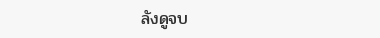ลังดูจบ